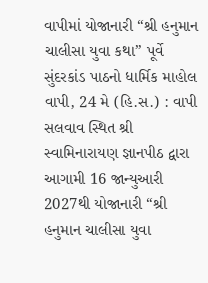વાપીમાં યોજાનારી “શ્રી હનુમાન ચાલીસા યુવા કથા” પૂર્વે સુંદરકાંડ પાઠનો ધાર્મિક માહોલ
વાપી, 24 મે (હિ.સ.) : વાપી સલવાવ સ્થિત શ્રી સ્વામિનારાયણ જ્ઞાનપીઠ દ્વારા આગામી 16 જાન્યુઆરી 2027થી યોજાનારી “શ્રી હનુમાન ચાલીસા યુવા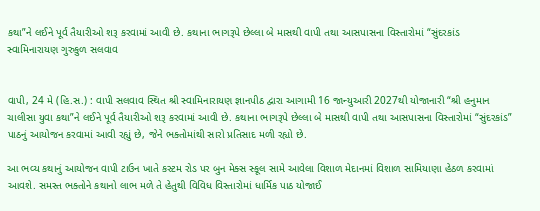કથા”ને લઈને પૂર્વ તૈયારીઓ શરૂ કરવામાં આવી છે. કથાના ભાગરૂપે છેલ્લા બે માસથી વાપી તથા આસપાસના વિસ્તારોમાં “સુંદરકાંડ
સ્વામિનારાયણ ગુરુકુળ સલવાવ


વાપી, 24 મે (હિ.સ.) : વાપી સલવાવ સ્થિત શ્રી સ્વામિનારાયણ જ્ઞાનપીઠ દ્વારા આગામી 16 જાન્યુઆરી 2027થી યોજાનારી “શ્રી હનુમાન ચાલીસા યુવા કથા”ને લઈને પૂર્વ તૈયારીઓ શરૂ કરવામાં આવી છે. કથાના ભાગરૂપે છેલ્લા બે માસથી વાપી તથા આસપાસના વિસ્તારોમાં “સુંદરકાંડ” પાઠનું આયોજન કરવામાં આવી રહ્યું છે, જેને ભક્તોમાંથી સારો પ્રતિસાદ મળી રહ્યો છે.

આ ભવ્ય કથાનું આયોજન વાપી ટાઉન ખાતે કસ્ટમ રોડ પર બુન મેક્સ સ્કૂલ સામે આવેલા વિશાળ મેદાનમાં વિશાળ સામિયાણા હેઠળ કરવામાં આવશે. સમસ્ત ભક્તોને કથાનો લાભ મળે તે હેતુથી વિવિધ વિસ્તારોમાં ધાર્મિક પાઠ યોજાઈ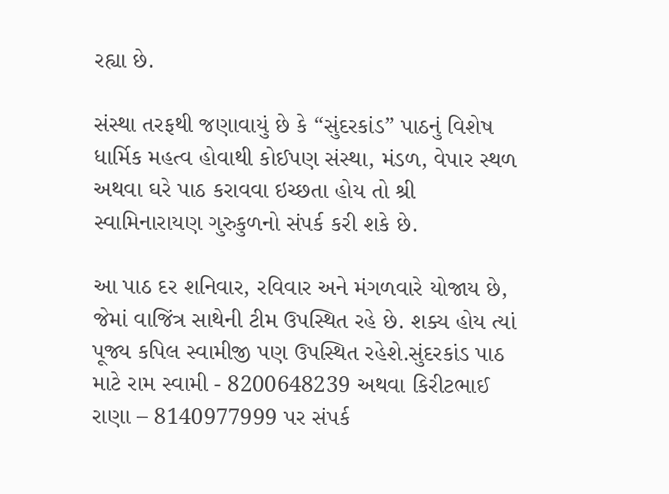રહ્યા છે.

સંસ્થા તરફથી જણાવાયું છે કે “સુંદરકાંડ” પાઠનું વિશેષ ધાર્મિક મહત્વ હોવાથી કોઈપણ સંસ્થા, મંડળ, વેપાર સ્થળ અથવા ઘરે પાઠ કરાવવા ઇચ્છતા હોય તો શ્રી સ્વામિનારાયણ ગુરુકુળનો સંપર્ક કરી શકે છે.

આ પાઠ દર શનિવાર, રવિવાર અને મંગળવારે યોજાય છે, જેમાં વાજિંત્ર સાથેની ટીમ ઉપસ્થિત રહે છે. શક્ય હોય ત્યાં પૂજ્ય કપિલ સ્વામીજી પણ ઉપસ્થિત રહેશે.સુંદરકાંડ પાઠ માટે રામ સ્વામી - 8200648239 અથવા કિરીટભાઈ રાણા – 8140977999 પર સંપર્ક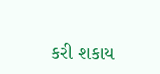કરી શકાય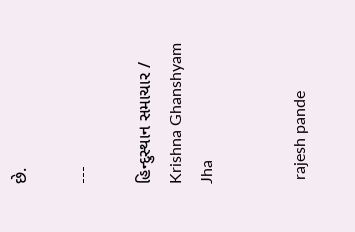છે.

---

હિન્દુસ્થાન સમાચાર / Krishna Ghanshyam Jha


 rajesh pande